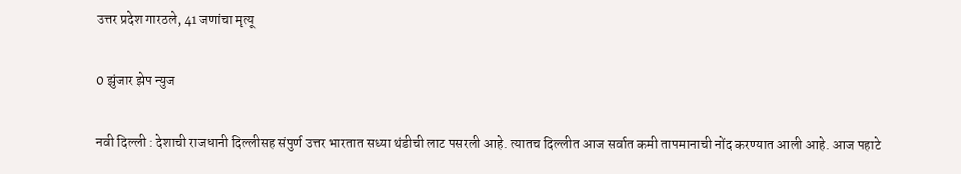उत्तर प्रदेश गारठले, 41 जणांचा मृत्यू

0 झुंजार झेप न्युज

नवी दिल्ली : देशाची राजधानी दिल्लीसह संपुर्ण उत्तर भारतात सध्या थंडीची लाट पसरली आहे. त्यातच दिल्लीत आज सर्वात कमी तापमानाची नोंद करण्यात आली आहे. आज पहाटे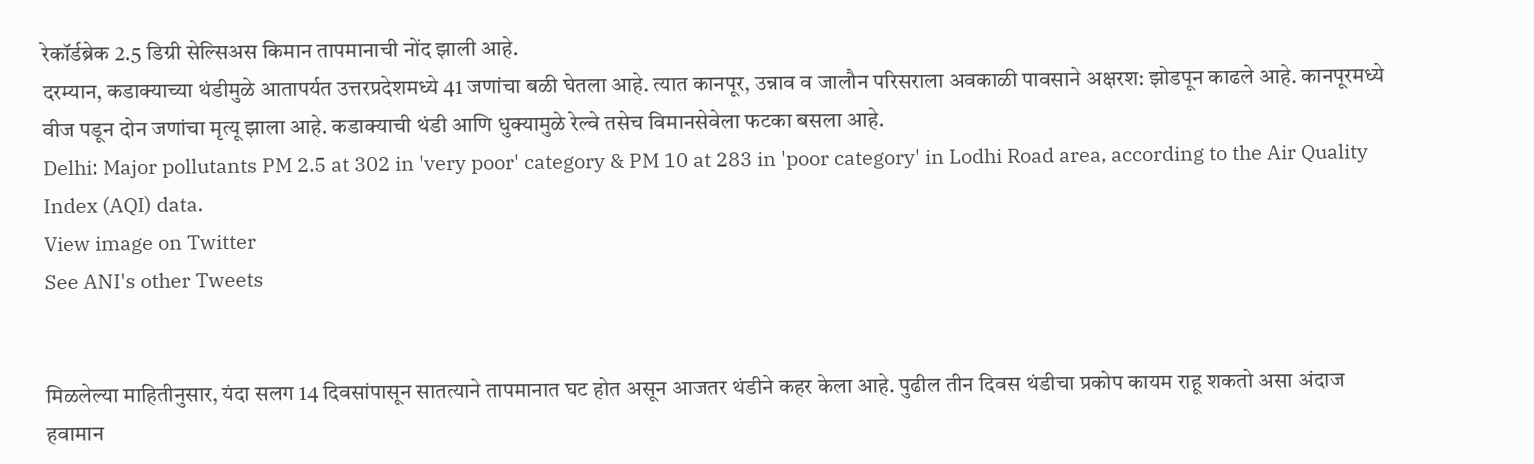रेकॉर्डब्रेक 2.5 डिग्री सेल्सिअस किमान तापमानाची नोंद झाली आहे.
दरम्यान, कडाक्याच्या थंडीमुळे आतापर्यत उत्तरप्रदेशमध्ये 41 जणांचा बळी घेतला आहे. त्यात कानपूर, उन्नाव व जालौन परिसराला अवकाळी पावसाने अक्षरश: झोडपून काढले आहे. कानपूरमध्ये वीज पडून दोन जणांचा मृत्यू झाला आहे. कडाक्याची थंडी आणि धुक्यामुळे रेल्वे तसेच विमानसेवेला फटका बसला आहे.
Delhi: Major pollutants PM 2.5 at 302 in 'very poor' category & PM 10 at 283 in 'poor category' in Lodhi Road area, according to the Air Quality Index (AQI) data.
View image on Twitter
See ANI's other Tweets


मिळलेल्या माहितीनुसार, यंदा सलग 14 दिवसांपासून सातत्याने तापमानात घट होत असून आजतर थंडीने कहर केला आहे. पुढील तीन दिवस थंडीचा प्रकोप कायम राहू शकतो असा अंदाज हवामान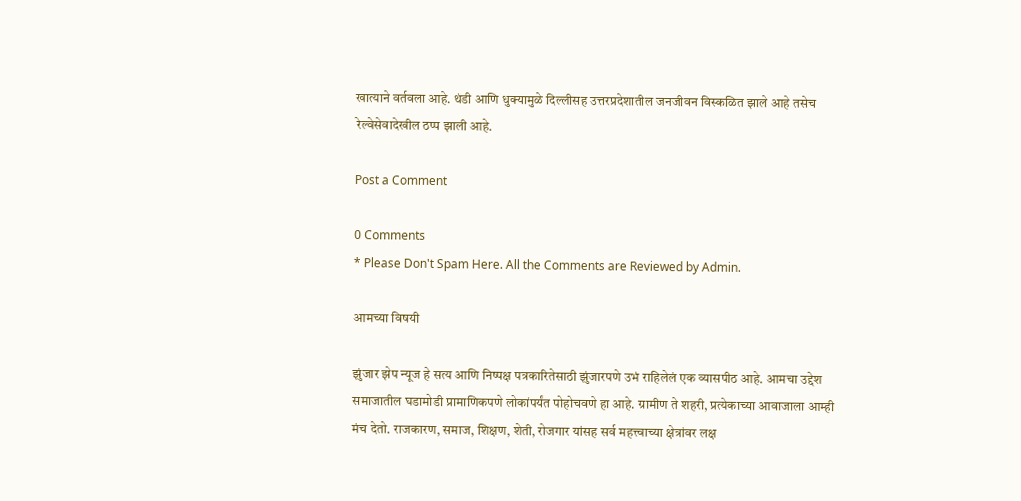खात्याने वर्तवला आहे. थंडी आणि धुक्‍यामुळे दिल्लीसह उत्तरप्रदेशातील जनजीवन विस्कळित झाले आहे तसेच रेल्वेसेवादेखील ठप्प झाली आहे.

Post a Comment

0 Comments
* Please Don't Spam Here. All the Comments are Reviewed by Admin.

आमच्या विषयी

झुंजार झेप न्यूज हे सत्य आणि निष्पक्ष पत्रकारितेसाठी झुंजारपणे उभं राहिलेलं एक व्यासपीठ आहे. आमचा उद्देश समाजातील घडामोडी प्रामाणिकपणे लोकांपर्यंत पोहोचवणे हा आहे. ग्रामीण ते शहरी, प्रत्येकाच्या आवाजाला आम्ही मंच देतो. राजकारण, समाज, शिक्षण, शेती, रोजगार यांसह सर्व महत्त्वाच्या क्षेत्रांवर लक्ष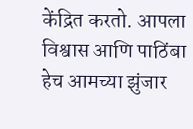केंद्रित करतो. आपला विश्वास आणि पाठिंबा हेच आमच्या झुंजार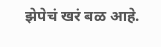झेपेचं खरं बळ आहे.